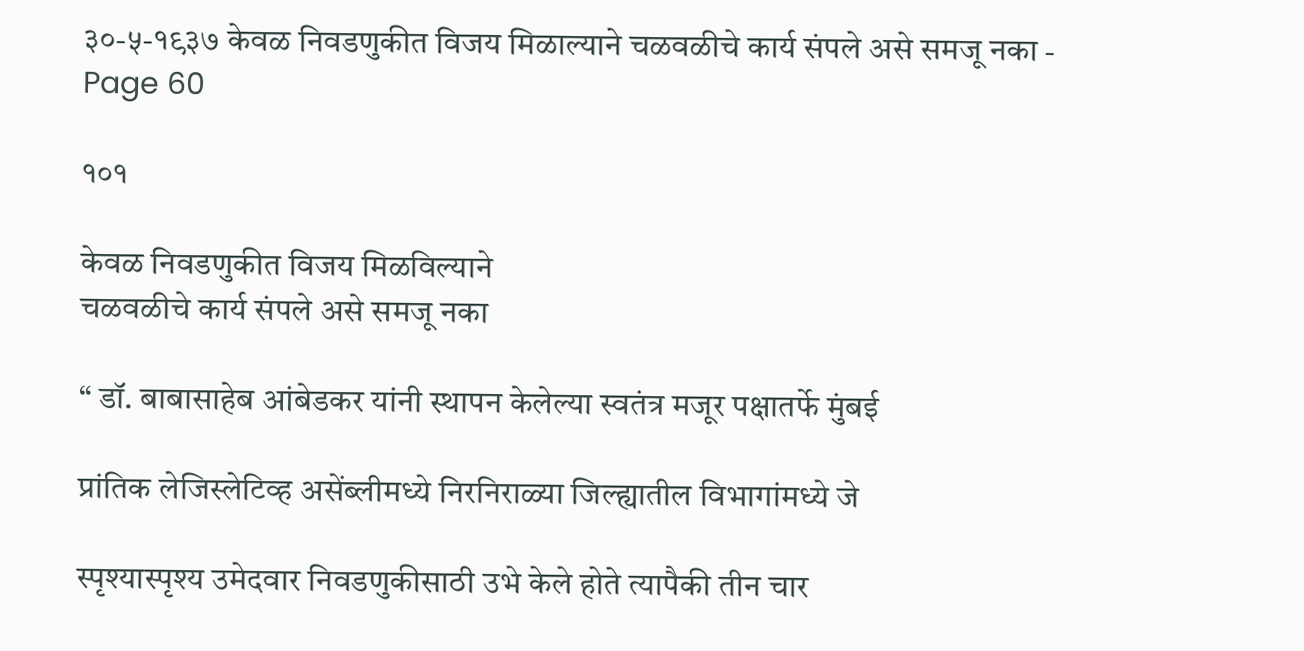३०-५-१९३७ केवळ निवडणुकीत विजय मिळाल्याने चळवळीचे कार्य संपले असे समजू नका - Page 60

१०१

केवळ निवडणुकीत विजय मिळविल्याने
चळवळीचे कार्य संपले असे समजू नका

“ डॉ. बाबासाहेब आंबेडकर यांनी स्थापन केलेल्या स्वतंत्र मजूर पक्षातर्फे मुंबई

प्रांतिक लेजिस्लेटिव्ह असेंब्लीमध्ये निरनिराळ्या जिल्ह्यातील विभागांमध्ये जे

स्पृश्यास्पृश्य उमेदवार निवडणुकीसाठी उभे केले होते त्यापैकी तीन चार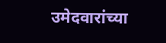उमेदवारांच्या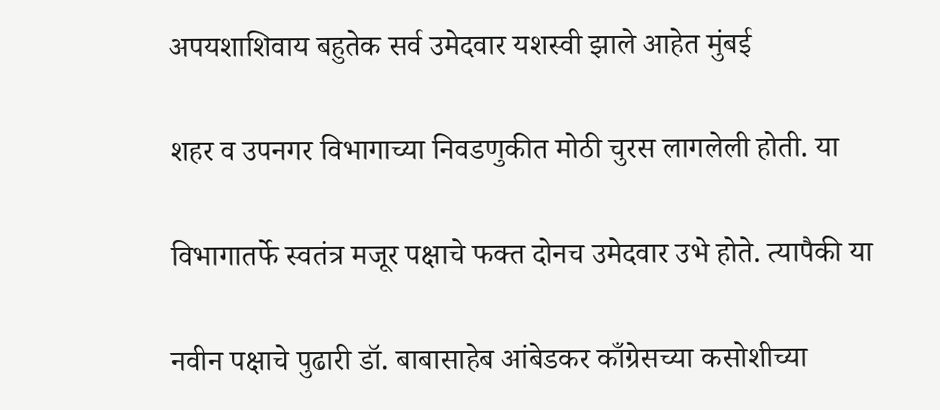अपयशाशिवाय बहुतेक सर्व उमेदवार यशस्वी झाले आहेत मुंबई

शहर व उपनगर विभागाच्या निवडणुकीत मोठी चुरस लागलेली होती. या

विभागातर्फे स्वतंत्र मजूर पक्षाचे फक्त दोनच उमेदवार उभे होते. त्यापैकी या

नवीन पक्षाचे पुढारी डॉ. बाबासाहेब आंबेडकर काँग्रेसच्या कसोशीच्या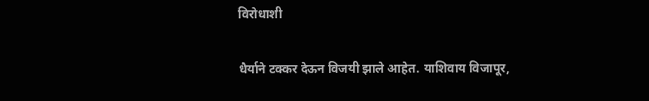विरोधाशी

धैर्याने टक्कर देऊन विजयी झाले आहेत. याशिवाय विजापूर,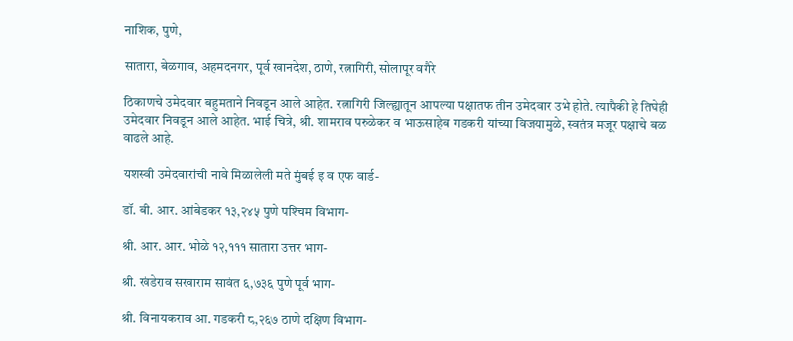नाशिक, पुणे,

सातारा, बेळगाव, अहमदनगर, पूर्व खानदेश, ठाणे, रत्नागिरी, सोलापूर वगैरे

ठिकाणचे उमेदवार बहुमताने निवडून आले आहेत. रत्नागिरी जिल्ह्यातून आपल्या पक्षातफ तीन उमेदवार उभे होते. त्यापैकी हे तिघेही उमेदवार निवडून आले आहेत. भाई चित्रे, श्री. शामराव परुळेकर व भाऊसाहेब गडकरी यांच्या विजयामुळे, स्वतंत्र मजूर पक्षाचे बळ वाढले आहे.

यशस्वी उमेदवारांची नावे मिळालेली मते मुंबई इ व एफ वार्ड-

डॉ. बी. आर. आंबेडकर १३,२४५ पुणे पश्‍चिम विभाग-

श्री. आर. आर. भोळे १२,१११ सातारा उत्तर भाग-

श्री. खंडेराव सखाराम सावंत ६,७३६ पुणे पूर्व भाग-

श्री. विनायकराव आ. गडकरी ८,२६७ ठाणे दक्षिण विभाग-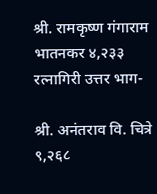श्री. रामकृष्ण गंगाराम भातनकर ४,२३३ रत्नागिरी उत्तर भाग-

श्री. अनंतराव वि. चित्रे ९,२६८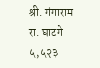श्री. गंगाराम रा. घाटगे ५,५२३